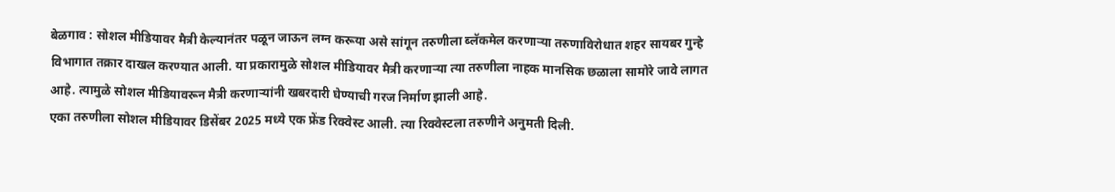बेळगाव : सोशल मीडियावर मैत्री केल्यानंतर पळून जाऊन लग्न करूया असे सांगून तरुणीला ब्लॅकमेल करणाऱ्या तरुणाविरोधात शहर सायबर गुन्हे विभागात तक्रार दाखल करण्यात आली. या प्रकारामुळे सोशल मीडियावर मैत्री करणाऱ्या त्या तरुणीला नाहक मानसिक छळाला सामोरे जावे लागत आहे. त्यामुळे सोशल मीडियावरून मैत्री करणाऱ्यांनी खबरदारी घेण्याची गरज निर्माण झाली आहे.
एका तरुणीला सोशल मीडियावर डिसेंबर 2025 मध्ये एक फ्रेंड रिक्वेस्ट आली. त्या रिक्वेस्टला तरुणीने अनुमती दिली.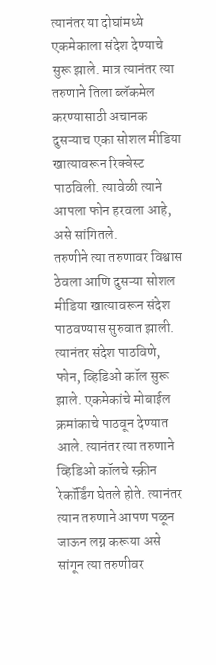त्यानंतर या दोघांमध्ये एकमेकाला संदेश देण्याचे सुरू झाले. मात्र त्यानंतर त्या तरुणाने तिला ब्लॅकमेल करण्यासाठी अचानक दुसऱ्याच एका सोशल मीडिया खात्यावरून रिक्वेस्ट पाठविली. त्यावेळी त्याने आपला फोन हरवला आहे, असे सांगितले.
तरुणीने त्या तरुणावर विश्वास ठेवला आणि दुसऱ्या सोशल मीडिया खात्यावरून संदेश पाठवण्यास सुरुवात झाली. त्यानंतर संदेश पाठविणे, फोन, व्हिडिओ कॉल सुरू झाले. एकमेकांचे मोबाईल क्रमांकाचे पाठवून देण्यात आले. त्यानंतर त्या तरुणाने व्हिडिओ कॉलचे स्क्रीन रेकॉर्डिंग घेतले होते. त्यानंतर त्यान तरुणाने आपण पळून जाऊन लग्न करूया असे सांगून त्या तरुणीवर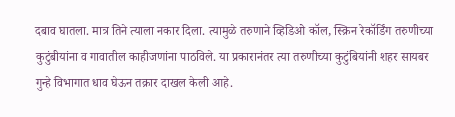दबाव घातला. मात्र तिने त्याला नकार दिला. त्यामुळे तरुणाने व्हिडिओ कॉल, स्क्रिन रेकॉर्डिंग तरुणीच्या कुटुंबीयांना व गावातील काहीजणांना पाठविले. या प्रकारानंतर त्या तरुणीच्या कुटुंबियांनी शहर सायबर गुन्हे विभागात धाव घेऊन तक्रार दाखल केली आहे.